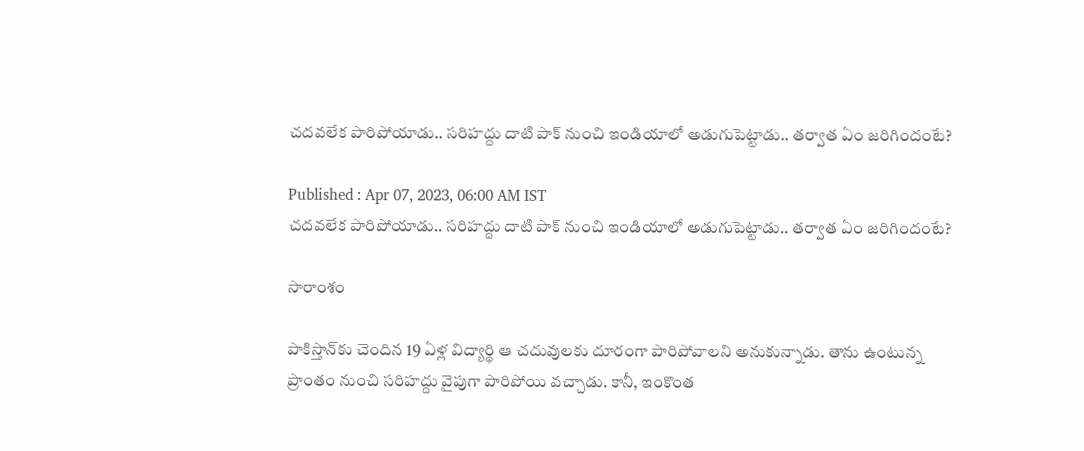చదవలేక పారిపోయాడు.. సరిహద్దు దాటి పాక్ నుంచి ఇండియాలో అడుగుపెట్టాడు.. తర్వాత ఏం జరిగిందంటే?

Published : Apr 07, 2023, 06:00 AM IST
చదవలేక పారిపోయాడు.. సరిహద్దు దాటి పాక్ నుంచి ఇండియాలో అడుగుపెట్టాడు.. తర్వాత ఏం జరిగిందంటే?

సారాంశం

పాకిస్తాన్‌కు చెందిన 19 ఏళ్ల విద్యార్థి ఆ చదువులకు దూరంగా పారిపోవాలని అనుకున్నాడు. తాను ఉంటున్న ప్రాంతం నుంచి సరిహద్దు వైపుగా పారిపోయి వచ్చాడు. కానీ, ఇంకొంత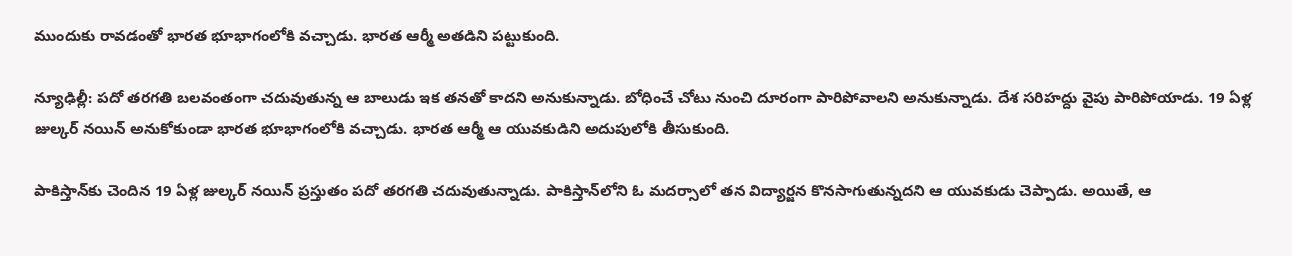ముందుకు రావడంతో భారత భూభాగంలోకి వచ్చాడు. భారత ఆర్మీ అతడిని పట్టుకుంది.

న్యూఢిల్లీ: పదో తరగతి బలవంతంగా చదువుతున్న ఆ బాలుడు ఇక తనతో కాదని అనుకున్నాడు. బోధించే చోటు నుంచి దూరంగా పారిపోవాలని అనుకున్నాడు. దేశ సరిహద్దు వైపు పారిపోయాడు. 19 ఏళ్ల జుల్కర్ నయిన్ అనుకోకుండా భారత భూభాగంలోకి వచ్చాడు. భారత ఆర్మీ ఆ యువకుడిని అదుపులోకి తీసుకుంది.

పాకిస్తాన్‌కు చెందిన 19 ఏళ్ల జుల్కర్ నయిన్ ప్రస్తుతం పదో తరగతి చదువుతున్నాడు. పాకిస్తాన్‌లోని ఓ మదర్సాలో తన విద్యార్జన కొనసాగుతున్నదని ఆ యువకుడు చెప్పాడు. అయితే, ఆ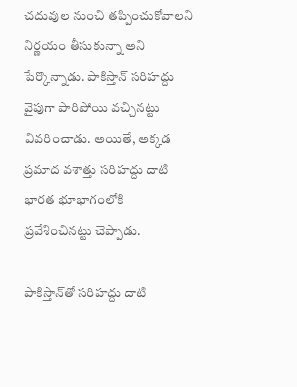చదువుల నుంచి తప్పించుకోవాలని నిర్ణయం తీసుకున్నా అని పేర్కొన్నాడు. పాకిస్తాన్ సరిహద్దు వైపుగా పారిపోయి వచ్చినట్టు వివరించాడు. అయితే, అక్కడ ప్రమాద వశాత్తు సరిహద్దు దాటి భారత భూభాగంలోకి ప్రవేశించినట్టు చెప్పాడు.

పాకిస్తాన్‌తో సరిహద్దు దాటి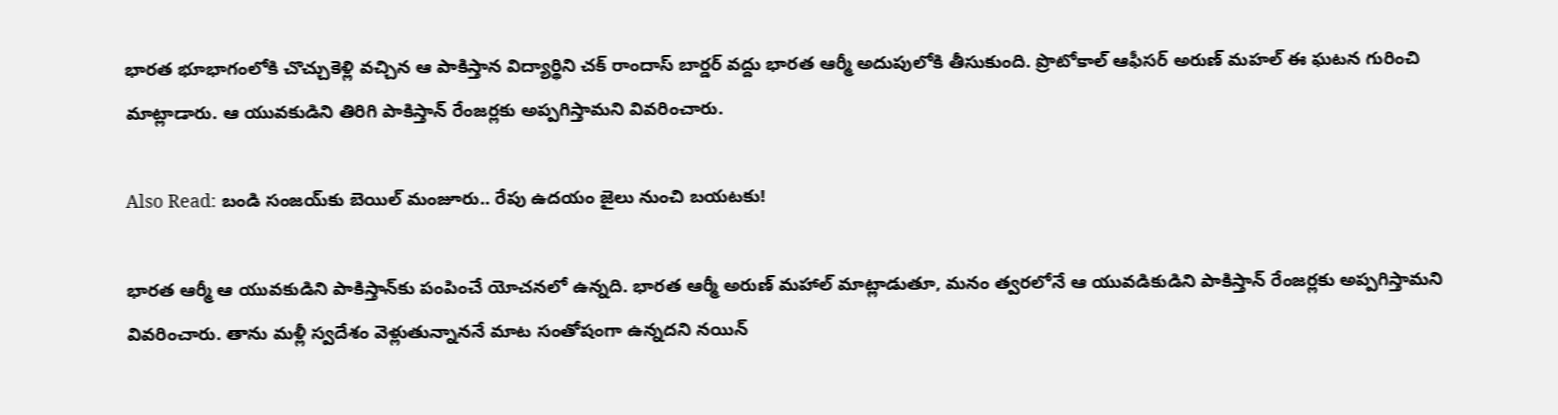భారత భూభాగంలోకి చొచ్చుకెళ్లి వచ్చిన ఆ పాకిస్తాన విద్యార్థిని చక్ రాందాస్ బార్డర్ వద్దు భారత ఆర్మీ అదుపులోకి తీసుకుంది. ప్రొటోకాల్ ఆఫీసర్ అరుణ్ మహల్ ఈ ఘటన గురించి మాట్లాడారు. ఆ యువకుడిని తిరిగి పాకిస్తాన్ రేంజర్లకు అప్పగిస్తామని వివరించారు.

Also Read: బండి సంజయ్‌కు బెయిల్ మంజూరు.. రేపు ఉదయం జైలు నుంచి బయటకు!

భారత ఆర్మీ ఆ యువకుడిని పాకిస్తాన్‌కు పంపించే యోచనలో ఉన్నది. భారత ఆర్మీ అరుణ్ మహాల్ మాట్లాడుతూ, మనం త్వరలోనే ఆ యువడికుడిని పాకిస్తాన్ రేంజర్లకు అప్పగిస్తామని వివరించారు. తాను మళ్లీ స్వదేశం వెళ్లుతున్నాననే మాట సంతోషంగా ఉన్నదని నయిన్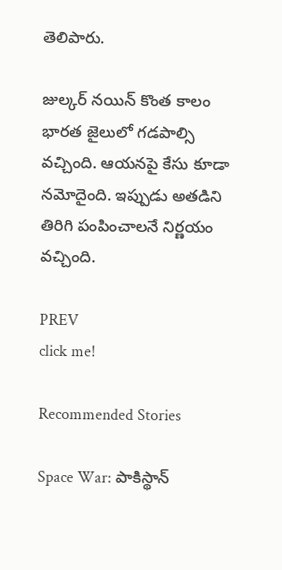తెలిపారు.

జుల్కర్ నయిన్ కొంత కాలం భారత జైలులో గడపాల్సి వచ్చింది. ఆయనపై కేసు కూడా నమోదైంది. ఇప్పుడు అతడిని తిరిగి పంపించాలనే నిర్ణయం వచ్చింది.

PREV
click me!

Recommended Stories

Space War: పాకిస్థాన్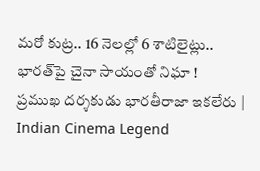మరో కుట్ర.. 16 నెలల్లో 6 శాటిలైట్లు.. భారత్‌పై చైనా సాయంతో నిఘా !
ప్రముఖ దర్శకుడు భారతీరాజా ఇకలేరు | Indian Cinema Legend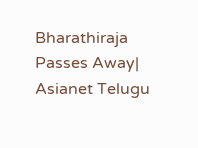Bharathiraja Passes Away| Asianet Telugu